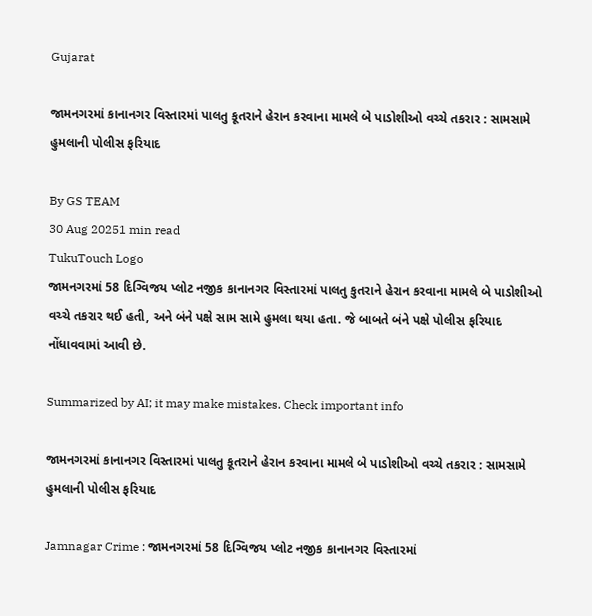Gujarat

જામનગરમાં કાનાનગર વિસ્તારમાં પાલતુ કૂતરાને હેરાન કરવાના મામલે બે પાડોશીઓ વચ્ચે તકરાર : સામસામે હુમલાની પોલીસ ફરિયાદ

By GS TEAM
30 Aug 20251 min read
TukuTouch Logo
જામનગરમાં 58 દિગ્વિજય પ્લોટ નજીક કાનાનગર વિસ્તારમાં પાલતુ કુતરાને હેરાન કરવાના મામલે બે પાડોશીઓ વચ્ચે તકરાર થઈ હતી, અને બંને પક્ષે સામ સામે હુમલા થયા હતા. જે બાબતે બંને પક્ષે પોલીસ ફરિયાદ નોંધાવવામાં આવી છે.

Summarized by AI; it may make mistakes. Check important info

જામનગરમાં કાનાનગર વિસ્તારમાં પાલતુ કૂતરાને હેરાન કરવાના મામલે બે પાડોશીઓ વચ્ચે તકરાર : સામસામે હુમલાની પોલીસ ફરિયાદ

Jamnagar Crime : જામનગરમાં 58 દિગ્વિજય પ્લોટ નજીક કાનાનગર વિસ્તારમાં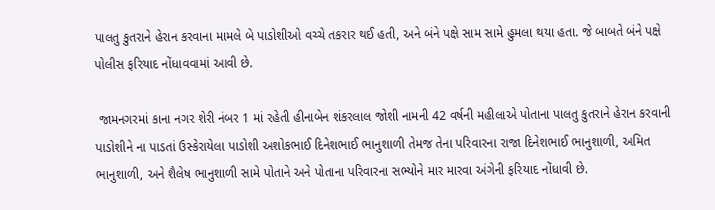પાલતુ કુતરાને હેરાન કરવાના મામલે બે પાડોશીઓ વચ્ચે તકરાર થઈ હતી, અને બંને પક્ષે સામ સામે હુમલા થયા હતા. જે બાબતે બંને પક્ષે પોલીસ ફરિયાદ નોંધાવવામાં આવી છે.

 જામનગરમાં કાના નગર શેરી નંબર 1 માં રહેતી હીનાબેન શંકરલાલ જોશી નામની 42 વર્ષની મહીલાએ પોતાના પાલતુ કુતરાને હેરાન કરવાની પાડોશીને ના પાડતાં ઉસ્કેરાયેલા પાડોશી અશોકભાઈ દિનેશભાઈ ભાનુશાળી તેમજ તેના પરિવારના રાજા દિનેશભાઈ ભાનુશાળી, અમિત ભાનુશાળી, અને શૈલેષ ભાનુશાળી સામે પોતાને અને પોતાના પરિવારના સભ્યોને માર મારવા અંગેની ફરિયાદ નોંધાવી છે.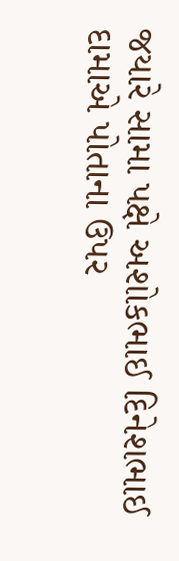જયારે સામા પક્ષે અશોકભાઈ દિનેશભાઈ દામાએ પોતાના ઉપર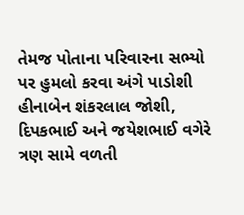તેમજ પોતાના પરિવારના સભ્યો પર હુમલો કરવા અંગે પાડોશી હીનાબેન શંકરલાલ જોશી, દિપકભાઈ અને જયેશભાઈ વગેરે ત્રણ સામે વળતી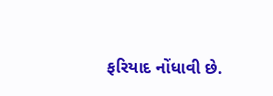ફરિયાદ નોંધાવી છે.